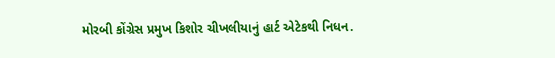મોરબી કોંગ્રેસ પ્રમુખ કિશોર ચીખલીયાનું હાર્ટ એટેકથી નિધન.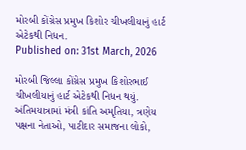મોરબી કોંગ્રેસ પ્રમુખ કિશોર ચીખલીયાનું હાર્ટ એટેકથી નિધન.
Published on: 31st March, 2026

મોરબી જિલ્લા કોંગ્રેસ પ્રમુખ કિશોરભાઈ ચીખલીયાનું હાર્ટ એટેકથી નિધન થયું. અંતિમયાત્રામાં મંત્રી કાંતિ અમૃતિયા, ત્રણેય પક્ષના નેતાઓ, પાટીદાર સમાજના લોકો,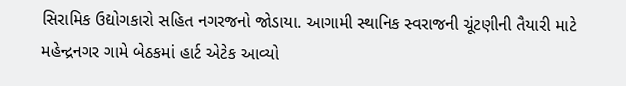સિરામિક ઉદ્યોગકારો સહિત નગરજનો જોડાયા. આગામી સ્થાનિક સ્વરાજની ચૂંટણીની તૈયારી માટે મહેન્દ્રનગર ગામે બેઠકમાં હાર્ટ એટેક આવ્યો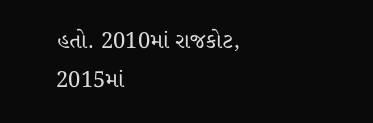હતો. 2010માં રાજકોટ, 2015માં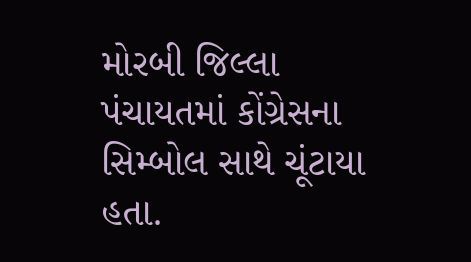મોરબી જિલ્લા પંચાયતમાં કોંગ્રેસના સિમ્બોલ સાથે ચૂંટાયા હતા.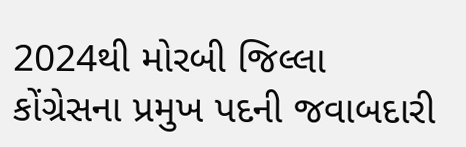2024થી મોરબી જિલ્લા કોંગ્રેસના પ્રમુખ પદની જવાબદારી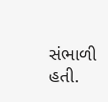સંભાળી હતી.